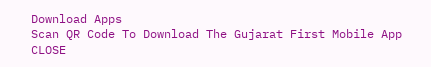Download Apps
Scan QR Code To Download The Gujarat First Mobile App CLOSE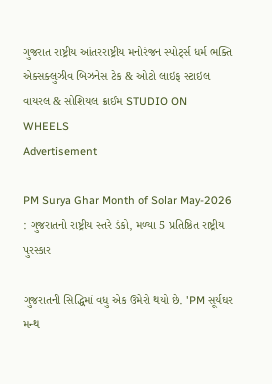ગુજરાત રાષ્ટ્રીય આંતરરાષ્ટ્રીય મનોરંજન સ્પોર્ટ્સ ધર્મ ભક્તિ એક્સક્લુઝીવ બિઝનેસ ટેક & ઓટો લાઇફ સ્ટાઇલ વાયરલ & સોશિયલ ક્રાઈમ STUDIO ON WHEELS
Advertisement

PM Surya Ghar Month of Solar May-2026 : ગુજરાતનો રાષ્ટ્રીય સ્તરે ડંકો, મળ્યા 5 પ્રતિષ્ઠિત રાષ્ટ્રીય પુરસ્કાર

ગુજરાતની સિદ્ધિમાં વધુ એક ઉમેરો થયો છે. 'PM સૂર્યઘર મન્થ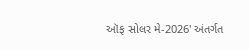ઑફ સોલર મે-2026' અંતર્ગત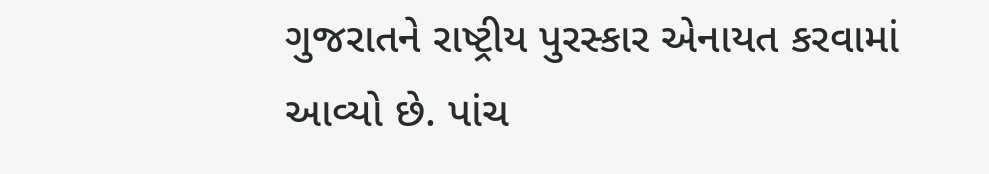ગુજરાતને રાષ્ટ્રીય પુરસ્કાર એનાયત કરવામાં આવ્યો છે. પાંચ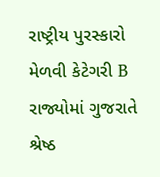રાષ્ટ્રીય પુરસ્કારો મેળવી કેટેગરી B રાજ્યોમાં ગુજરાતે શ્રેષ્ઠ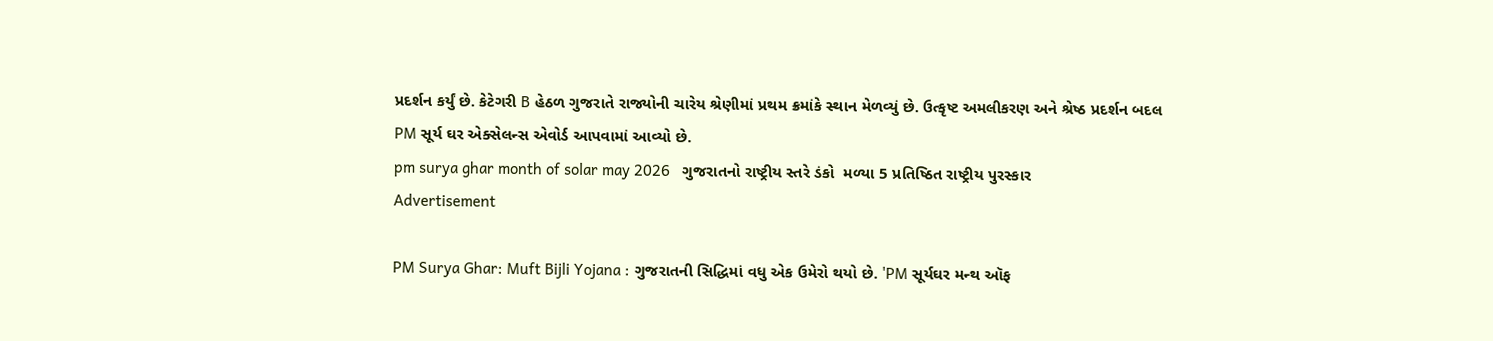પ્રદર્શન કર્યું છે. કેટેગરી B હેઠળ ગુજરાતે રાજ્યોની ચારેય શ્રેણીમાં પ્રથમ ક્રમાંકે સ્થાન મેળવ્યું છે. ઉત્કૃષ્ટ અમલીકરણ અને શ્રેષ્ઠ પ્રદર્શન બદલ PM સૂર્ય ઘર એક્સેલન્સ એવોર્ડ આપવામાં આવ્યો છે.
pm surya ghar month of solar may 2026   ગુજરાતનો રાષ્ટ્રીય સ્તરે ડંકો  મળ્યા 5 પ્રતિષ્ઠિત રાષ્ટ્રીય પુરસ્કાર
Advertisement

PM Surya Ghar: Muft Bijli Yojana : ગુજરાતની સિદ્ધિમાં વધુ એક ઉમેરો થયો છે. 'PM સૂર્યઘર મન્થ ઑફ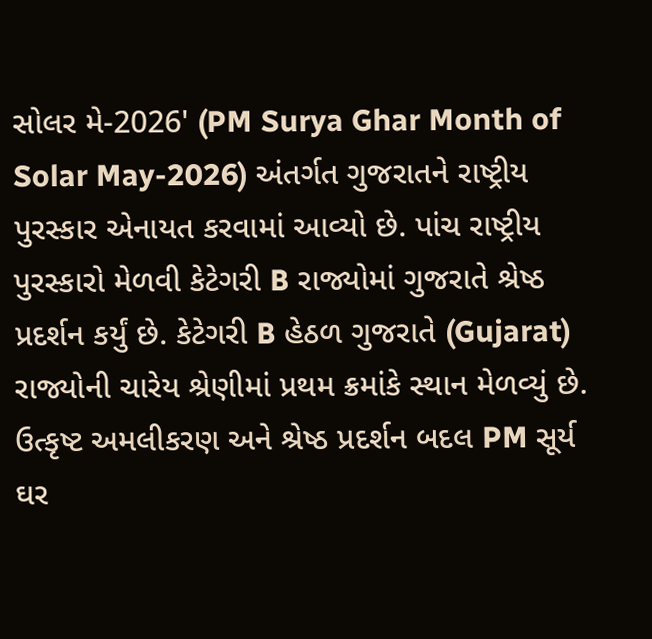સોલર મે-2026' (PM Surya Ghar Month of Solar May-2026) અંતર્ગત ગુજરાતને રાષ્ટ્રીય પુરસ્કાર એનાયત કરવામાં આવ્યો છે. પાંચ રાષ્ટ્રીય પુરસ્કારો મેળવી કેટેગરી B રાજ્યોમાં ગુજરાતે શ્રેષ્ઠ પ્રદર્શન કર્યું છે. કેટેગરી B હેઠળ ગુજરાતે (Gujarat) રાજ્યોની ચારેય શ્રેણીમાં પ્રથમ ક્રમાંકે સ્થાન મેળવ્યું છે. ઉત્કૃષ્ટ અમલીકરણ અને શ્રેષ્ઠ પ્રદર્શન બદલ PM સૂર્ય ઘર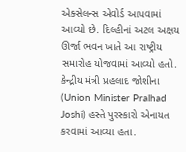એક્સેલન્સ એવોર્ડ આપવામાં આવ્યો છે. દિલ્હીનાં અટલ અક્ષય ઊર્જા ભવન ખાતે આ રાષ્ટ્રીય સમારોહ યોજવામાં આવ્યો હતો. કેન્દ્રીય મંત્રી પ્રહલાદ જોશીના (Union Minister Pralhad Joshi) હસ્તે પુરસ્કારો એનાયત કરવામાં આવ્યા હતા.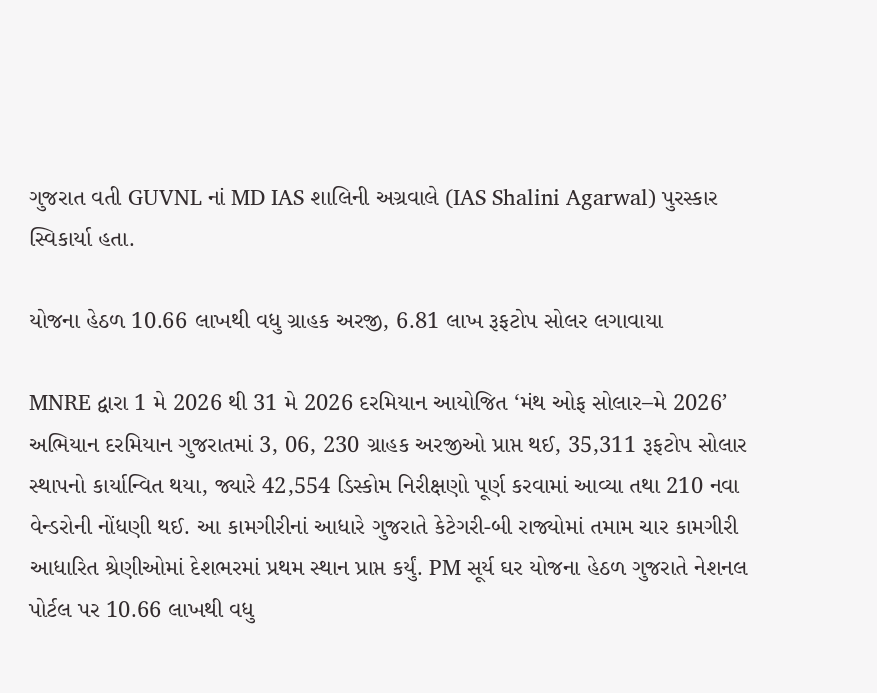ગુજરાત વતી GUVNL નાં MD IAS શાલિની અગ્રવાલે (IAS Shalini Agarwal) પુરસ્કાર સ્વિકાર્યા હતા.

યોજના હેઠળ 10.66 લાખથી વધુ ગ્રાહક અરજી, 6.81 લાખ રૂફટોપ સોલર લગાવાયા

MNRE દ્વારા 1 મે 2026 થી 31 મે 2026 દરમિયાન આયોજિત ‘મંથ ઓફ સોલાર–મે 2026’ અભિયાન દરમિયાન ગુજરાતમાં 3, 06, 230 ગ્રાહક અરજીઓ પ્રાપ્ત થઈ, 35,311 રૂફટોપ સોલાર સ્થાપનો કાર્યાન્વિત થયા, જ્યારે 42,554 ડિસ્કોમ નિરીક્ષણો પૂર્ણ કરવામાં આવ્યા તથા 210 નવા વેન્ડરોની નોંધણી થઈ. આ કામગીરીનાં આધારે ગુજરાતે કેટેગરી-બી રાજ્યોમાં તમામ ચાર કામગીરી આધારિત શ્રેણીઓમાં દેશભરમાં પ્રથમ સ્થાન પ્રાપ્ત કર્યું. PM સૂર્ય ઘર યોજના હેઠળ ગુજરાતે નેશનલ પોર્ટલ પર 10.66 લાખથી વધુ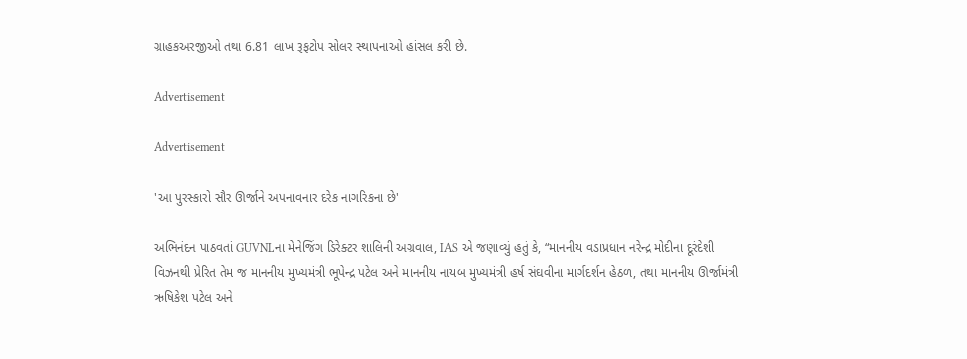ગ્રાહકઅરજીઓ તથા 6.81 લાખ રૂફટોપ સોલર સ્થાપનાઓ હાંસલ કરી છે.

Advertisement

Advertisement

'આ પુરસ્કારો સૌર ઊર્જાને અપનાવનાર દરેક નાગરિકના છે'

અભિનંદન પાઠવતાં GUVNLના મેનેજિંગ ડિરેક્ટર શાલિની અગ્રવાલ, IAS એ જણાવ્યું હતું કે, “માનનીય વડાપ્રધાન નરેન્દ્ર મોદીના દૂરંદેશી વિઝનથી પ્રેરિત તેમ જ માનનીય મુખ્યમંત્રી ભૂપેન્દ્ર પટેલ અને માનનીય નાયબ મુખ્યમંત્રી હર્ષ સંઘવીના માર્ગદર્શન હેઠળ, તથા માનનીય ઊર્જામંત્રી ઋષિકેશ પટેલ અને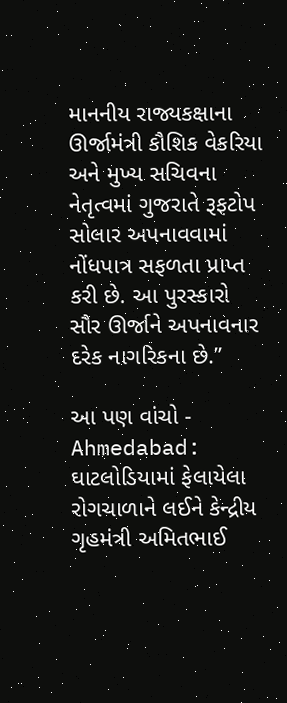માનનીય રાજ્યકક્ષાના ઊર્જામંત્રી કૌશિક વેકરિયા અને મુખ્ય સચિવના નેતૃત્વમાં ગુજરાતે રૂફટોપ સોલાર અપનાવવામાં નોંધપાત્ર સફળતા પ્રાપ્ત કરી છે. આ પુરસ્કારો સૌર ઊર્જાને અપનાવનાર દરેક નાગરિકના છે.”

આ પણ વાંચો - Ahmedabad: ઘાટલોડિયામાં ફેલાયેલા રોગચાળાને લઈને કેન્દ્રીય ગૃહમંત્રી અમિતભાઈ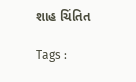શાહ ચિંતિત

Tags :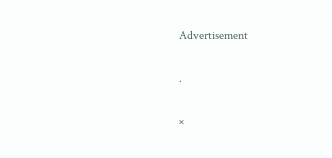Advertisement

.

×